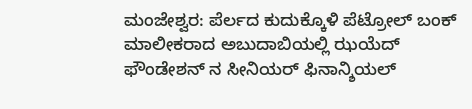ಮಂಜೇಶ್ವರ: ಪೆರ್ಲದ ಕುದುಕ್ಕೊಳಿ ಪೆಟ್ರೋಲ್ ಬಂಕ್ ಮಾಲೀಕರಾದ ಅಬುದಾಬಿಯಲ್ಲಿ ಝಯೆದ್ ಫೌಂಡೇಶನ್ ನ ಸೀನಿಯರ್ ಫಿನಾನ್ಶಿಯಲ್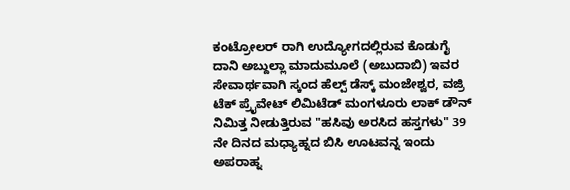ಕಂಟ್ರೋಲರ್ ರಾಗಿ ಉದ್ಯೋಗದಲ್ಲಿರುವ ಕೊಡುಗೈ ದಾನಿ ಅಬ್ದುಲ್ಲಾ ಮಾದುಮೂಲೆ (ಅಬುದಾಬಿ) ಇವರ ಸೇವಾರ್ಥವಾಗಿ ಸ್ಕಂದ ಹೆಲ್ಪ್ ಡೆಸ್ಕ್ ಮಂಜೇಶ್ವರ, ವಜ್ರಿ ಟೆಕ್ ಪ್ರೈವೇಟ್ ಲಿಮಿಟೆಡ್ ಮಂಗಳೂರು ಲಾಕ್ ಡೌನ್ ನಿಮಿತ್ತ ನೀಡುತ್ತಿರುವ "ಹಸಿವು ಅರಸಿದ ಹಸ್ತಗಳು" 39 ನೇ ದಿನದ ಮಧ್ಯಾಹ್ನದ ಬಿಸಿ ಊಟವನ್ನ ಇಂದು ಅಪರಾಹ್ನ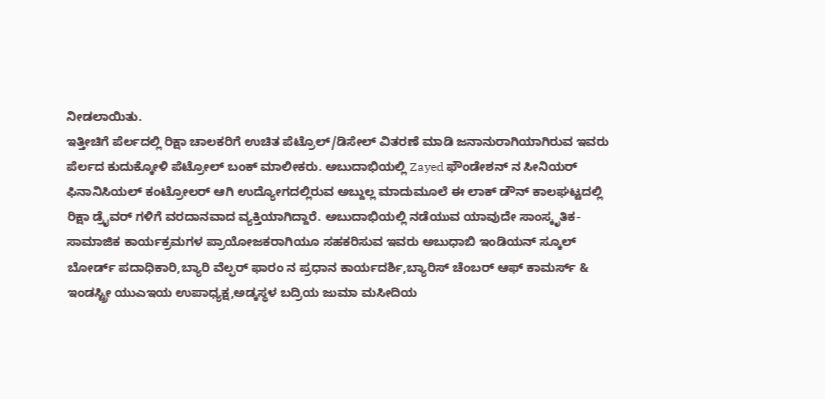ನೀಡಲಾಯಿತು.
ಇತ್ತೀಚಿಗೆ ಪೆರ್ಲದಲ್ಲಿ ರಿಕ್ಷಾ ಚಾಲಕರಿಗೆ ಉಚಿತ ಪೆಟ್ರೊಲ್/ಡಿಸೇಲ್ ವಿತರಣೆ ಮಾಡಿ ಜನಾನುರಾಗಿಯಾಗಿರುವ ಇವರು ಪೆರ್ಲದ ಕುದುಕ್ಕೋಳಿ ಪೆಟ್ರೋಲ್ ಬಂಕ್ ಮಾಲೀಕರು. ಅಬುದಾಭಿಯಲ್ಲಿ Zayed ಫೌಂಡೇಶನ್ ನ ಸೀನಿಯರ್ ಫಿನಾನಿಸಿಯಲ್ ಕಂಟ್ರೋಲರ್ ಆಗಿ ಉದ್ಯೋಗದಲ್ಲಿರುವ ಅಬ್ದುಲ್ಲ ಮಾದುಮೂಲೆ ಈ ಲಾಕ್ ಡೌನ್ ಕಾಲಘಟ್ಟದಲ್ಲಿ ರಿಕ್ಷಾ ಡ್ರೈವರ್ ಗಳಿಗೆ ವರದಾನವಾದ ವ್ಯಕ್ತಿಯಾಗಿದ್ದಾರೆ. ಅಬುದಾಭಿಯಲ್ಲಿ ನಡೆಯುವ ಯಾವುದೇ ಸಾಂಸ್ಕೃತಿಕ-ಸಾಮಾಜಿಕ ಕಾರ್ಯಕ್ರಮಗಳ ಪ್ರಾಯೋಜಕರಾಗಿಯೂ ಸಹಕರಿಸುವ ಇವರು ಅಬುಧಾಬಿ ಇಂಡಿಯನ್ ಸ್ಕೂಲ್ ಬೋರ್ಡ್ ಪದಾಧಿಕಾರಿ,ಬ್ಯಾರಿ ವೆಲ್ಫರ್ ಫಾರಂ ನ ಪ್ರಧಾನ ಕಾರ್ಯದರ್ಶಿ,ಬ್ಯಾರಿಸ್ ಚೆಂಬರ್ ಆಫ್ ಕಾಮರ್ಸ್ & ಇಂಡಸ್ಟ್ರೀ ಯುಎಇಯ ಉಪಾಧ್ಯಕ್ಷ,ಅಡ್ಕಸ್ಥಳ ಬದ್ರಿಯ ಜುಮಾ ಮಸೀದಿಯ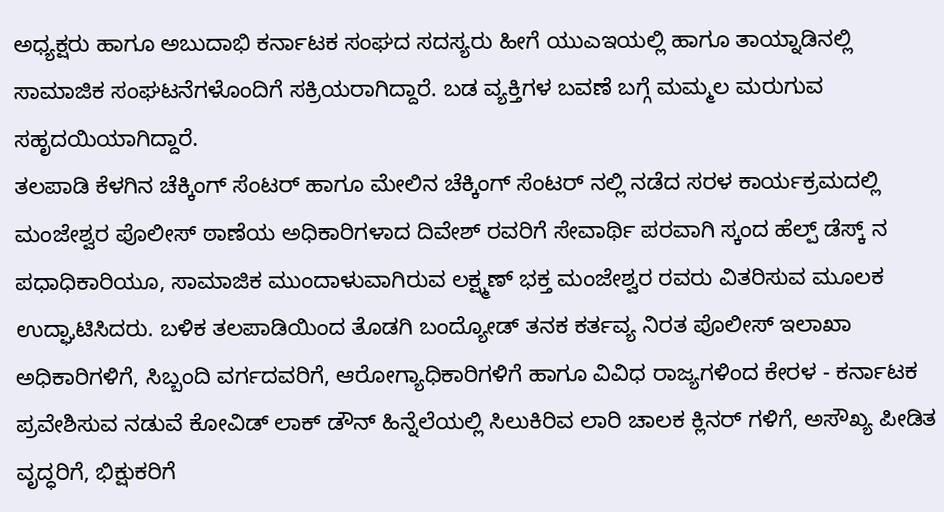ಅಧ್ಯಕ್ಷರು ಹಾಗೂ ಅಬುದಾಭಿ ಕರ್ನಾಟಕ ಸಂಘದ ಸದಸ್ಯರು ಹೀಗೆ ಯುಎಇಯಲ್ಲಿ ಹಾಗೂ ತಾಯ್ನಾಡಿನಲ್ಲಿ ಸಾಮಾಜಿಕ ಸಂಘಟನೆಗಳೊಂದಿಗೆ ಸಕ್ರಿಯರಾಗಿದ್ದಾರೆ. ಬಡ ವ್ಯಕ್ತಿಗಳ ಬವಣೆ ಬಗ್ಗೆ ಮಮ್ಮಲ ಮರುಗುವ ಸಹೃದಯಿಯಾಗಿದ್ದಾರೆ.
ತಲಪಾಡಿ ಕೆಳಗಿನ ಚೆಕ್ಕಿಂಗ್ ಸೆಂಟರ್ ಹಾಗೂ ಮೇಲಿನ ಚೆಕ್ಕಿಂಗ್ ಸೆಂಟರ್ ನಲ್ಲಿ ನಡೆದ ಸರಳ ಕಾರ್ಯಕ್ರಮದಲ್ಲಿ ಮಂಜೇಶ್ವರ ಪೊಲೀಸ್ ಠಾಣೆಯ ಅಧಿಕಾರಿಗಳಾದ ದಿವೇಶ್ ರವರಿಗೆ ಸೇವಾರ್ಥಿ ಪರವಾಗಿ ಸ್ಕಂದ ಹೆಲ್ಪ್ ಡೆಸ್ಕ್ ನ ಪಧಾಧಿಕಾರಿಯೂ, ಸಾಮಾಜಿಕ ಮುಂದಾಳುವಾಗಿರುವ ಲಕ್ಷ್ಮಣ್ ಭಕ್ತ ಮಂಜೇಶ್ವರ ರವರು ವಿತರಿಸುವ ಮೂಲಕ ಉದ್ಘಾಟಿಸಿದರು. ಬಳಿಕ ತಲಪಾಡಿಯಿಂದ ತೊಡಗಿ ಬಂದ್ಯೋಡ್ ತನಕ ಕರ್ತವ್ಯ ನಿರತ ಪೊಲೀಸ್ ಇಲಾಖಾ ಅಧಿಕಾರಿಗಳಿಗೆ, ಸಿಬ್ಬಂದಿ ವರ್ಗದವರಿಗೆ, ಆರೋಗ್ಯಾಧಿಕಾರಿಗಳಿಗೆ ಹಾಗೂ ವಿವಿಧ ರಾಜ್ಯಗಳಿಂದ ಕೇರಳ - ಕರ್ನಾಟಕ ಪ್ರವೇಶಿಸುವ ನಡುವೆ ಕೋವಿಡ್ ಲಾಕ್ ಡೌನ್ ಹಿನ್ನೆಲೆಯಲ್ಲಿ ಸಿಲುಕಿರಿವ ಲಾರಿ ಚಾಲಕ ಕ್ಲಿನರ್ ಗಳಿಗೆ, ಅಸೌಖ್ಯ ಪೀಡಿತ ವೃದ್ಧರಿಗೆ, ಭಿಕ್ಷುಕರಿಗೆ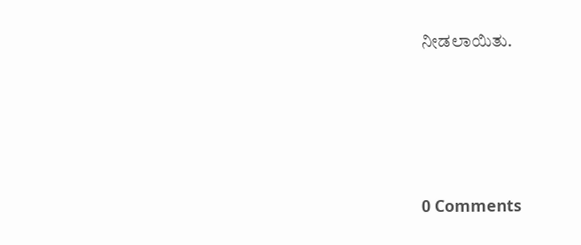ನೀಡಲಾಯಿತು.





0 Comments